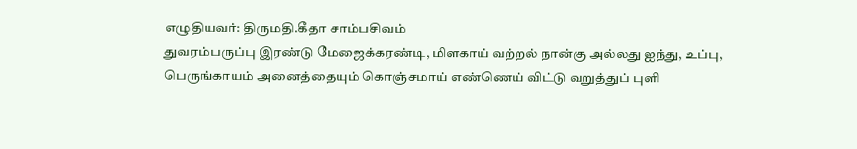எழுதியவர்: திருமதி.கீதா சாம்பசிவம்
துவரம்பருப்பு இரண்டு மேஜைக்கரண்டி, மிளகாய் வற்றல் நான்கு அல்லது ஐந்து, உப்பு, பெருங்காயம் அனைத்தையும் கொஞ்சமாய் எண்ணெய் விட்டு வறுத்துப் புளி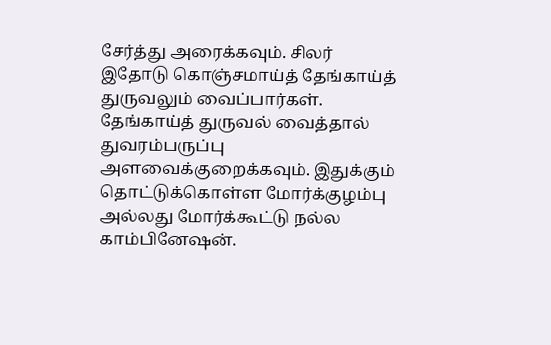சேர்த்து அரைக்கவும். சிலர் இதோடு கொஞ்சமாய்த் தேங்காய்த் துருவலும் வைப்பார்கள். தேங்காய்த் துருவல் வைத்தால் துவரம்பருப்பு அளவைக்குறைக்கவும். இதுக்கும் தொட்டுக்கொள்ள மோர்க்குழம்பு அல்லது மோர்க்கூட்டு நல்ல காம்பினேஷன்.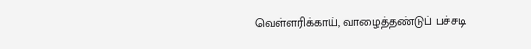வெள்ளரிக்காய், வாழைத்தண்டுப் பச்சடி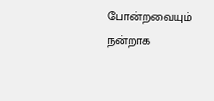போன்றவையும் நன்றாக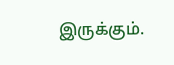இருக்கும்.